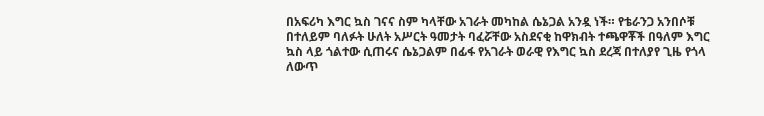በአፍሪካ እግር ኳስ ገናና ስም ካላቸው አገራት መካከል ሴኔጋል አንዷ ነች። የቴራንጋ አንበሶቹ በተለይም ባለፉት ሁለት አሥርት ዓመታት ባፈሯቸው አስደናቂ ከዋክብት ተጫዋቾች በዓለም እግር ኳስ ላይ ጎልተው ሲጠሩና ሴኔጋልም በፊፋ የአገራት ወራዊ የእግር ኳስ ደረጃ በተለያየ ጊዜ የጎላ ለውጥ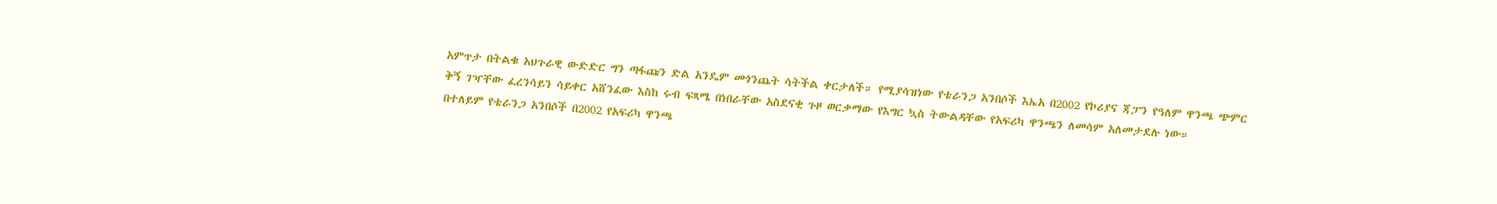አምጥታ በትልቁ አህጉራዊ ውድድር ግን ጣፋጩን ድል አንዴም መጎንጨት ሳትችል ቀርታለች። የሚያሳዝነው የቴራንጋ አንበሶች እኤአ በ2002 የኮሪያና ጃፓን የዓለም ዋንጫ ጭምር ቅኝ ገዣቸው ፈረንሳይን ሳይቀር አሸንፈው እስከ ሩብ ፍጻሜ በነበራቸው አስደናቂ ጉዞ ወርቃማው የእግር ኳስ ትውልዳቸው የአፍሪካ ዋንጫን ለመሳም አለመታደሉ ነው።
በተለይም የቴራንጋ አንበሶች በ2002 የአፍሪካ ዋንጫ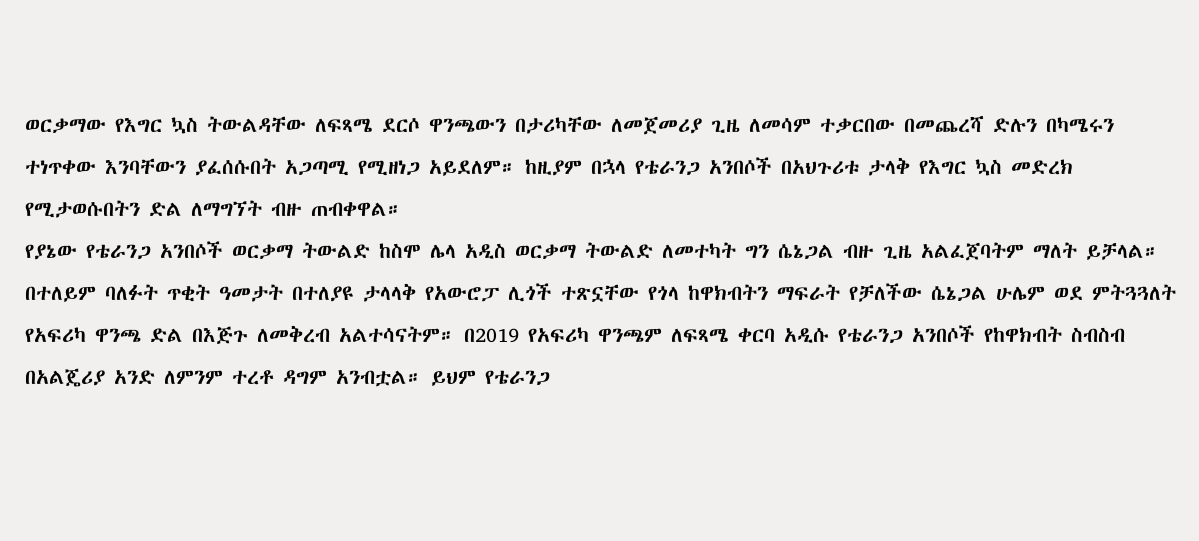ወርቃማው የእግር ኳስ ትውልዳቸው ለፍጻሜ ደርሶ ዋንጫውን በታሪካቸው ለመጀመሪያ ጊዜ ለመሳም ተቃርበው በመጨረሻ ድሉን በካሜሩን ተነጥቀው እንባቸውን ያፈሰሱበት አጋጣሚ የሚዘነጋ አይደለም። ከዚያም በኋላ የቴራንጋ አንበሶች በአህጉሪቱ ታላቅ የእግር ኳስ መድረክ የሚታወሱበትን ድል ለማግኘት ብዙ ጠብቀዋል።
የያኔው የቴራንጋ አንበሶች ወርቃማ ትውልድ ከስሞ ሌላ አዲስ ወርቃማ ትውልድ ለመተካት ግን ሴኔጋል ብዙ ጊዜ አልፈጀባትም ማለት ይቻላል። በተለይም ባለፉት ጥቂት ዓመታት በተለያዩ ታላላቅ የአውሮፓ ሊጎች ተጽኗቸው የጎላ ከዋክብትን ማፍራት የቻለችው ሴኔጋል ሁሌም ወደ ምትጓጓለት የአፍሪካ ዋንጫ ድል በእጅጉ ለመቅረብ አልተሳናትም። በ2019 የአፍሪካ ዋንጫም ለፍጻሜ ቀርባ አዲሱ የቴራንጋ አንበሶች የከዋክብት ስብስብ በአልጄሪያ አንድ ለምንም ተረቶ ዳግም አንብቷል። ይህም የቴራንጋ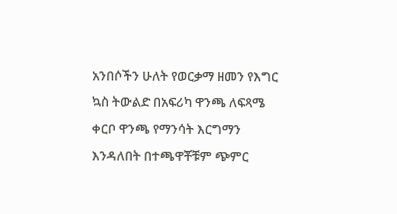አንበሶችን ሁለት የወርቃማ ዘመን የእግር ኳስ ትውልድ በአፍሪካ ዋንጫ ለፍጻሜ ቀርቦ ዋንጫ የማንሳት እርግማን እንዳለበት በተጫዋቾቹም ጭምር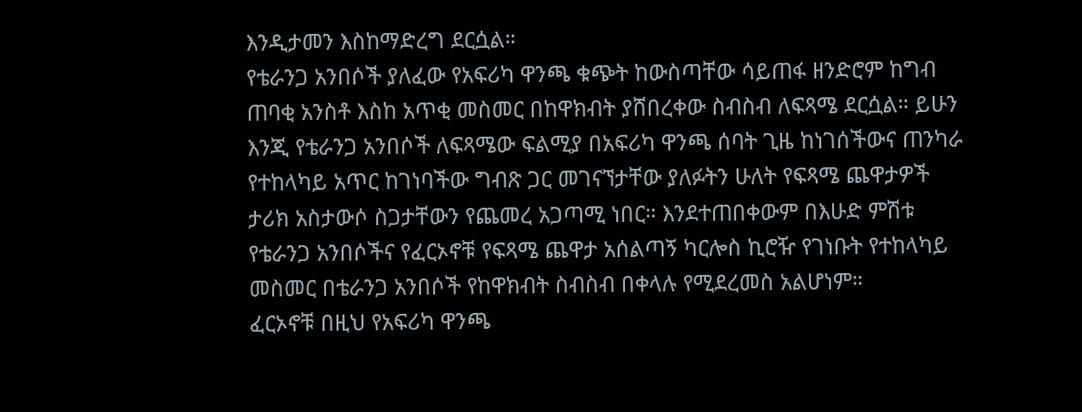እንዲታመን እስከማድረግ ደርሷል።
የቴራንጋ አንበሶች ያለፈው የአፍሪካ ዋንጫ ቁጭት ከውስጣቸው ሳይጠፋ ዘንድሮም ከግብ ጠባቂ አንስቶ እስከ አጥቂ መስመር በከዋክብት ያሸበረቀው ስብስብ ለፍጻሜ ደርሷል። ይሁን እንጂ የቴራንጋ አንበሶች ለፍጻሜው ፍልሚያ በአፍሪካ ዋንጫ ሰባት ጊዜ ከነገሰችውና ጠንካራ የተከላካይ አጥር ከገነባችው ግብጽ ጋር መገናኘታቸው ያለፉትን ሁለት የፍጻሜ ጨዋታዎች ታሪክ አስታውሶ ስጋታቸውን የጨመረ አጋጣሚ ነበር። እንደተጠበቀውም በእሁድ ምሽቱ የቴራንጋ አንበሶችና የፈርኦኖቹ የፍጻሜ ጨዋታ አሰልጣኝ ካርሎስ ኪሮዥ የገነቡት የተከላካይ መስመር በቴራንጋ አንበሶች የከዋክብት ስብስብ በቀላሉ የሚደረመስ አልሆነም።
ፈርኦኖቹ በዚህ የአፍሪካ ዋንጫ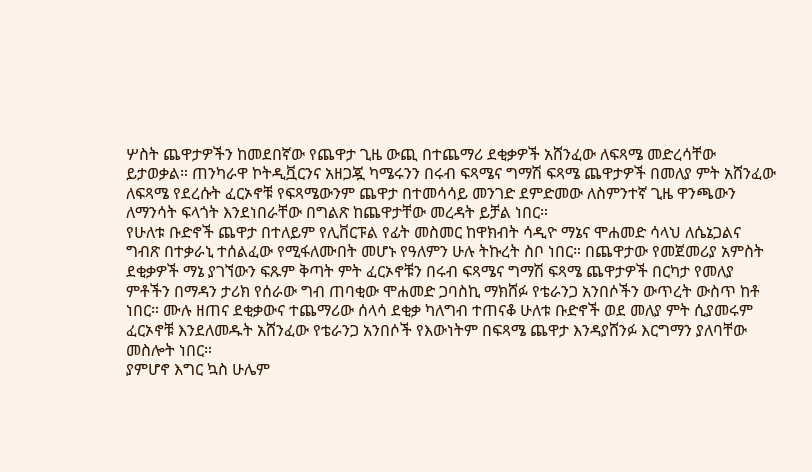ሦስት ጨዋታዎችን ከመደበኛው የጨዋታ ጊዜ ውጪ በተጨማሪ ደቂቃዎች አሸንፈው ለፍጻሜ መድረሳቸው ይታወቃል። ጠንካራዋ ኮትዲቯርንና አዘጋጇ ካሜሩንን በሩብ ፍጻሜና ግማሽ ፍጻሜ ጨዋታዎች በመለያ ምት አሸንፈው ለፍጻሜ የደረሱት ፈርኦኖቹ የፍጻሜውንም ጨዋታ በተመሳሳይ መንገድ ደምድመው ለስምንተኛ ጊዜ ዋንጫውን ለማንሳት ፍላጎት እንደነበራቸው በግልጽ ከጨዋታቸው መረዳት ይቻል ነበር።
የሁለቱ ቡድኖች ጨዋታ በተለይም የሊቨርፑል የፊት መስመር ከዋክብት ሳዲዮ ማኔና ሞሐመድ ሳላህ ለሴኔጋልና ግብጽ በተቃራኒ ተሰልፈው የሚፋለሙበት መሆኑ የዓለምን ሁሉ ትኩረት ስቦ ነበር። በጨዋታው የመጀመሪያ አምስት ደቂቃዎች ማኔ ያገኘውን ፍጹም ቅጣት ምት ፈርኦኖቹን በሩብ ፍጻሜና ግማሽ ፍጻሜ ጨዋታዎች በርካታ የመለያ ምቶችን በማዳን ታሪክ የሰራው ግብ ጠባቂው ሞሐመድ ጋባስኪ ማክሸፉ የቴራንጋ አንበሶችን ውጥረት ውስጥ ከቶ ነበር። ሙሉ ዘጠና ደቂቃውና ተጨማሪው ሰላሳ ደቂቃ ካለግብ ተጠናቆ ሁለቱ ቡድኖች ወደ መለያ ምት ሲያመሩም ፈርኦኖቹ እንደለመዱት አሸንፈው የቴራንጋ አንበሶች የእውነትም በፍጻሜ ጨዋታ እንዳያሸንፉ እርግማን ያለባቸው መስሎት ነበር።
ያምሆኖ እግር ኳስ ሁሌም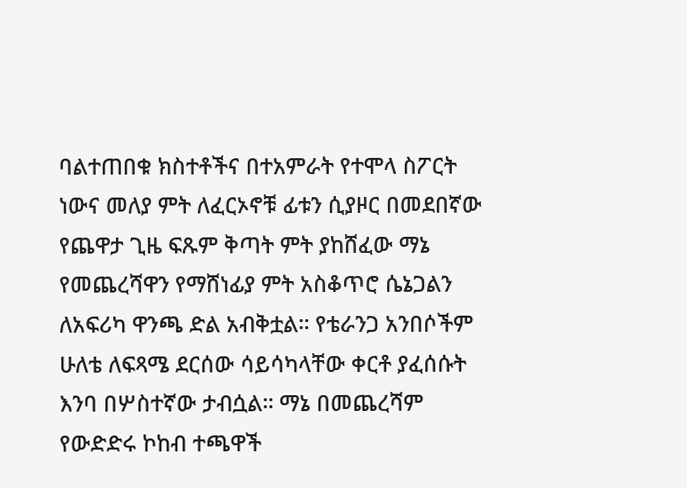ባልተጠበቁ ክስተቶችና በተአምራት የተሞላ ስፖርት ነውና መለያ ምት ለፈርኦኖቹ ፊቱን ሲያዞር በመደበኛው የጨዋታ ጊዜ ፍጹም ቅጣት ምት ያከሸፈው ማኔ የመጨረሻዋን የማሸነፊያ ምት አስቆጥሮ ሴኔጋልን ለአፍሪካ ዋንጫ ድል አብቅቷል። የቴራንጋ አንበሶችም ሁለቴ ለፍጻሜ ደርሰው ሳይሳካላቸው ቀርቶ ያፈሰሱት እንባ በሦስተኛው ታብሷል። ማኔ በመጨረሻም የውድድሩ ኮከብ ተጫዋች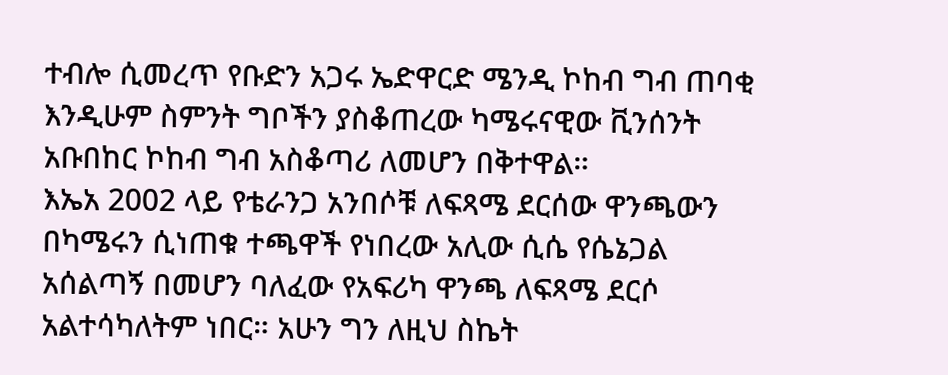ተብሎ ሲመረጥ የቡድን አጋሩ ኤድዋርድ ሜንዲ ኮከብ ግብ ጠባቂ እንዲሁም ስምንት ግቦችን ያስቆጠረው ካሜሩናዊው ቪንሰንት አቡበከር ኮከብ ግብ አስቆጣሪ ለመሆን በቅተዋል።
እኤአ 2002 ላይ የቴራንጋ አንበሶቹ ለፍጻሜ ደርሰው ዋንጫውን በካሜሩን ሲነጠቁ ተጫዋች የነበረው አሊው ሲሴ የሴኔጋል አሰልጣኝ በመሆን ባለፈው የአፍሪካ ዋንጫ ለፍጻሜ ደርሶ አልተሳካለትም ነበር። አሁን ግን ለዚህ ስኬት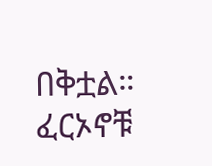በቅቷል። ፈርኦኖቹ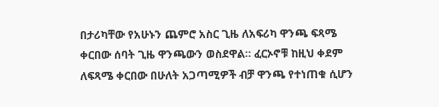በታሪካቸው የአሁኑን ጨምሮ አስር ጊዜ ለአፍሪካ ዋንጫ ፍጻሜ ቀርበው ሰባት ጊዜ ዋንጫውን ወስደዋል። ፈርኦኖቹ ከዚህ ቀደም ለፍጻሜ ቀርበው በሁለት አጋጣሚዎች ብቻ ዋንጫ የተነጠቁ ሲሆን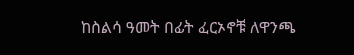ከስልሳ ዓመት በፊት ፈርኦኖቹ ለዋንጫ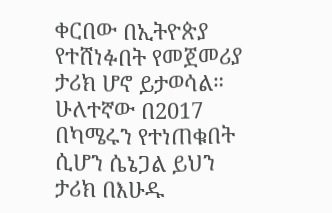ቀርበው በኢትዮጵያ የተሸነፉበት የመጀመሪያ ታሪክ ሆኖ ይታወሳል። ሁለተኛው በ2017 በካሜሩን የተነጠቁበት ሲሆን ሴኔጋል ይህን ታሪክ በእሁዱ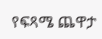የፍጻሜ ጨዋታ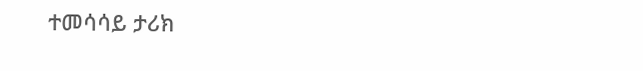ተመሳሳይ ታሪክ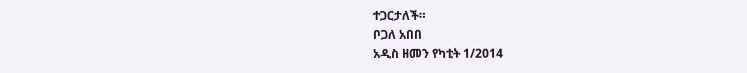ተጋርታለች።
ቦጋለ አበበ
አዲስ ዘመን የካቲት 1/2014